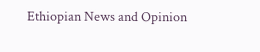Ethiopian News and Opinion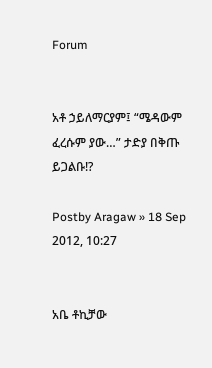Forum


አቶ ኃይለማርያም፤ “ሜዳውም ፈረሱም ያው…” ታድያ በቅጡ ይጋልቡ!?

Postby Aragaw » 18 Sep 2012, 10:27


አቤ ቶኪቻው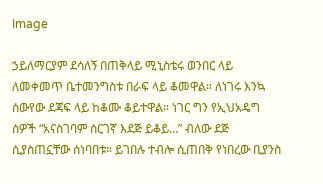Image

ኃይለማርያም ደሳለኝ በጠቅላይ ሚኒስቴሩ ወንበር ላይ ለመቀመጥ ቤተመንግስቱ በራፍ ላይ ቆመዋል። ለነገሩ እንኳ ሰውየው ደጃፍ ላይ ከቆሙ ቆይተዋል። ነገር ግን የኢህአዴግ ሰዎች “አናስገባም ሰርገኛ እደጅ ይቆይ…” ብለው ደጅ ሲያስጠኗቸው ሰነባበቱ። ይገበሉ ተብሎ ሲጠበቅ የነበረው ቢያንስ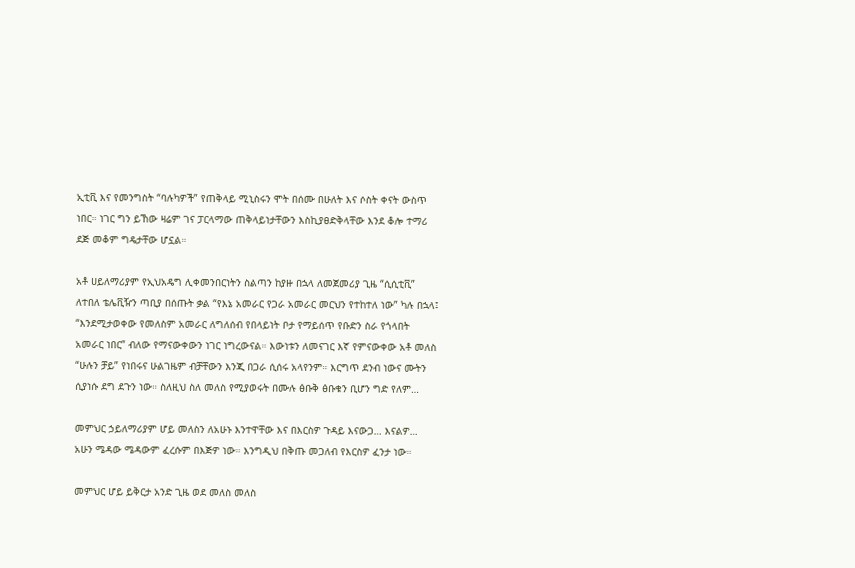ኢቲቪ እና የመንግስት “ባሉካዎች” የጠቅላይ ሚኒስሩን ሞት በሰሙ በሁለት እና ሶስት ቀናት ውስጥ ነበር። ነገር ግን ይኸው ዛሬም ገና ፓርላማው ጠቅላይነታቸውን እስኪያፀድቅላቸው እንደ ቆሎ ተማሪ ደጅ መቆም ግዴታቸው ሆኗል።

አቶ ሀይለማሪያም የኢህአዴግ ሊቀመንበርነትን ስልጣን ከያዙ በኋላ ለመጀመሪያ ጊዜ “ሲሲቲቪ” ለተበለ ቴሌቪዥን ጣቢያ በሰጡት ቃል “የእኔ አመራር የጋራ አመራር መርህን የተከተለ ነው” ካሉ በኋላ፤ “እንደሚታወቀው የመለስም አመራር ለግለሰብ የበላይነት ቦታ የማይሰጥ የቡድን ስራ የጎላበት አመራር ነበር” ብለው የማናውቀውን ነገር ነግረውናል። እውነቱን ለመናገር እኛ የምናውቀው አቶ መለስ “ሁሉን ቻይ” የነበሩና ሁልገዜም ብቻቸውን እንጂ በጋራ ሲሰሩ አላየንም። እርግጥ ደንብ ነውና ሙትን ሲያነሱ ደግ ደጉን ነው። ስለዚህ ስለ መለስ የሚያወሩት በሙሉ ፅቡቅ ፅቡቁን ቢሆን ግድ የለም…

መምህር ኃይለማሪያም ሆይ መለስን ለአሁኑ እንተዋቸው እና በእርስዎ ጉዳይ እናውጋ… እናልዎ… አሁን ሜዳው ሜዳውም ፈረሱም በእጅዎ ነው። እንግዲህ በቅጡ መጋለብ የእርስዎ ፈንታ ነው።

መምህር ሆይ ይቅርታ አንድ ጊዜ ወደ መለስ መለስ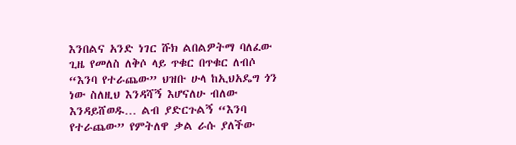እንበልና አንድ ነገር ሹክ ልበልዎትማ ባለፈው ጊዜ የመለስ ለቅሶ ላይ ጥቁር በጥቁር ለብሶ “እንባ የተራጨው” ህዝቡ ሁላ ከኢህአዴግ ጎን ነው ስለዚህ እንዳሻኝ እሆናለሁ ብለው እንዳይሸወዱ… ልብ ያድርጉልኝ “እንባ የተራጨው” የምትለዋ ቃል ራሱ ያለችው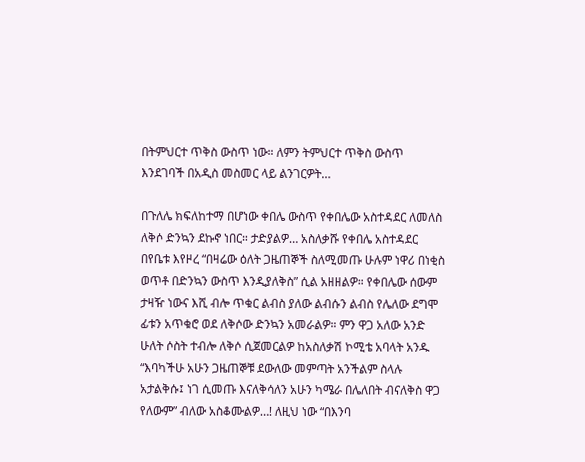በትምህርተ ጥቅስ ውስጥ ነው። ለምን ትምህርተ ጥቅስ ውስጥ እንደገባች በአዲስ መስመር ላይ ልንገርዎት…

በጉለሌ ክፍለከተማ በሆነው ቀበሌ ውስጥ የቀበሌው አስተዳደር ለመለስ ለቅሶ ድንኳን ደኩኖ ነበር። ታድያልዎ… አስለቃሹ የቀበሌ አስተዳደር በየቤቱ እየዞረ “በዛሬው ዕለት ጋዜጠኞች ስለሚመጡ ሁሉም ነዋሪ በነቂስ ወጥቶ በድንኳን ውስጥ እንዲያለቅስ” ሲል አዘዘልዎ። የቀበሌው ሰውም ታዛዥ ነውና እሺ ብሎ ጥቁር ልብስ ያለው ልብሱን ልብስ የሌለው ደግሞ ፊቱን አጥቁሮ ወደ ለቅሶው ድንኳን አመራልዎ። ምን ዋጋ አለው አንድ ሁለት ሶስት ተብሎ ለቅሶ ሲጀመርልዎ ከአስለቃሽ ኮሚቴ አባላት አንዱ “እባካችሁ አሁን ጋዜጠኞቹ ደውለው መምጣት አንችልም ስላሉ አታልቅሱ፤ ነገ ሲመጡ እናለቅሳለን አሁን ካሜራ በሌለበት ብናለቅስ ዋጋ የለውም” ብለው አስቆሙልዎ…! ለዚህ ነው “በእንባ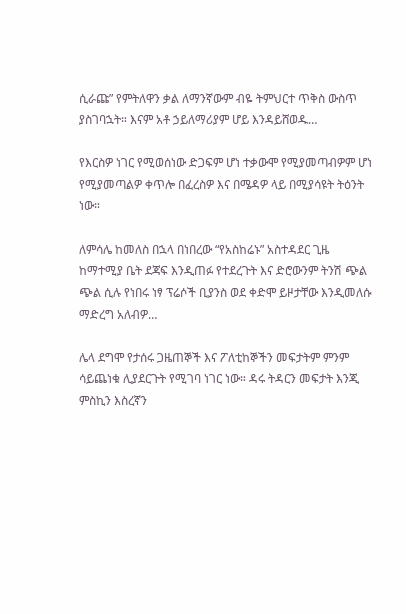ሲራጩ” የምትለዋን ቃል ለማንኛውም ብዬ ትምህርተ ጥቅስ ውስጥ ያስገባኋት። እናም አቶ ኃይለማሪያም ሆይ እንዳይሸወዱ…

የእርስዎ ነገር የሚወሰነው ድጋፍም ሆነ ተቃውሞ የሚያመጣብዎም ሆነ የሚያመጣልዎ ቀጥሎ በፈረስዎ እና በሜዳዎ ላይ በሚያሳዩት ትዕንት ነው።

ለምሳሌ ከመለስ በኋላ በነበረው “የአስከሬኑ” አስተዳደር ጊዜ ከማተሚያ ቤት ደጃፍ እንዲጠፉ የተደረጉት እና ድሮውንም ትንሽ ጭል ጭል ሲሉ የነበሩ ነፃ ፕሬሶች ቢያንስ ወደ ቀድሞ ይዞታቸው እንዲመለሱ ማድረግ አለብዎ…

ሌላ ደግሞ የታሰሩ ጋዜጠኞች እና ፖለቲከኞችን መፍታትም ምንም ሳይጨነቁ ሊያደርጉት የሚገባ ነገር ነው። ዳሩ ትዳርን መፍታት እንጂ ምስኪን እስረኛን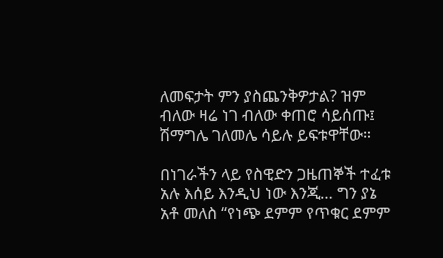ለመፍታት ምን ያስጨንቅዎታል? ዝም ብለው ዛሬ ነገ ብለው ቀጠሮ ሳይሰጡ፤ ሽማግሌ ገለመሌ ሳይሉ ይፍቱዋቸው።

በነገራችን ላይ የስዊድን ጋዜጠኞች ተፈቱ አሉ እሰይ እንዲህ ነው እንጂ… ግን ያኔ አቶ መለስ “የነጭ ደምም የጥቁር ደምም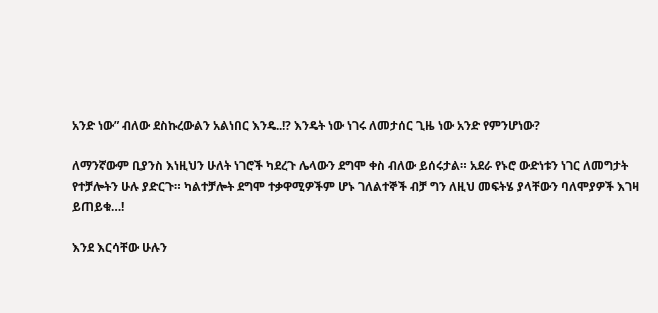አንድ ነው” ብለው ደስኩረውልን አልነበር እንዴ..!? እንዴት ነው ነገሩ ለመታሰር ጊዜ ነው አንድ የምንሆነው?

ለማንኛውም ቢያንስ እነዚህን ሁለት ነገሮች ካደረጉ ሌላውን ደግሞ ቀስ ብለው ይሰሩታል። አደራ የኑሮ ውድነቱን ነገር ለመግታት የተቻሎትን ሁሉ ያድርጉ። ካልተቻሎት ደግሞ ተቃዋሚዎችም ሆኑ ገለልተኞች ብቻ ግን ለዚህ መፍትሄ ያላቸውን ባለሞያዎች እገዛ ይጠይቁ…!

እንደ እርሳቸው ሁሉን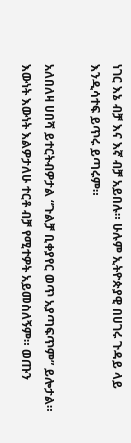ነገር እኔ ብቻ እና እኛ ብቻ አይበሉ። ሁሉም ኢትዮጵያዊ በሀገሩ ጉዳይ ላይ እንዲሳተፍ ይጥሩ ይጣሩም።

አለበለዛ ሀበሻ ይተርትብዎታል “ጉልቻ ቢቀያየር ወጥ አያጣፍጥም” ይሎታል። እውነት እውነት እልዎታለሁ ተርቶ ብቻ የሚተዎት አይመስለኝም። ወጡን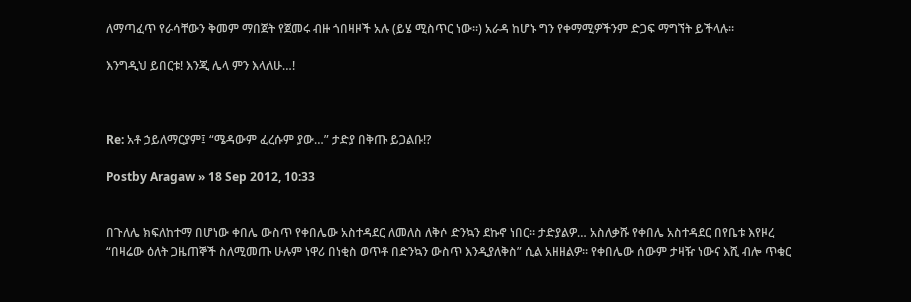ለማጣፈጥ የራሳቸውን ቅመም ማበጀት የጀመሩ ብዙ ጎበዛዞች አሉ (ይሄ ሚስጥር ነው።) አራዳ ከሆኑ ግን የቀማሚዎችንም ድጋፍ ማግኘት ይችላሉ።

እንግዲህ ይበርቱ! እንጂ ሌላ ምን እላለሁ…!



Re: አቶ ኃይለማርያም፤ “ሜዳውም ፈረሱም ያው…” ታድያ በቅጡ ይጋልቡ!?

Postby Aragaw » 18 Sep 2012, 10:33


በጉለሌ ክፍለከተማ በሆነው ቀበሌ ውስጥ የቀበሌው አስተዳደር ለመለስ ለቅሶ ድንኳን ደኩኖ ነበር። ታድያልዎ… አስለቃሹ የቀበሌ አስተዳደር በየቤቱ እየዞረ “በዛሬው ዕለት ጋዜጠኞች ስለሚመጡ ሁሉም ነዋሪ በነቂስ ወጥቶ በድንኳን ውስጥ እንዲያለቅስ” ሲል አዘዘልዎ። የቀበሌው ሰውም ታዛዥ ነውና እሺ ብሎ ጥቁር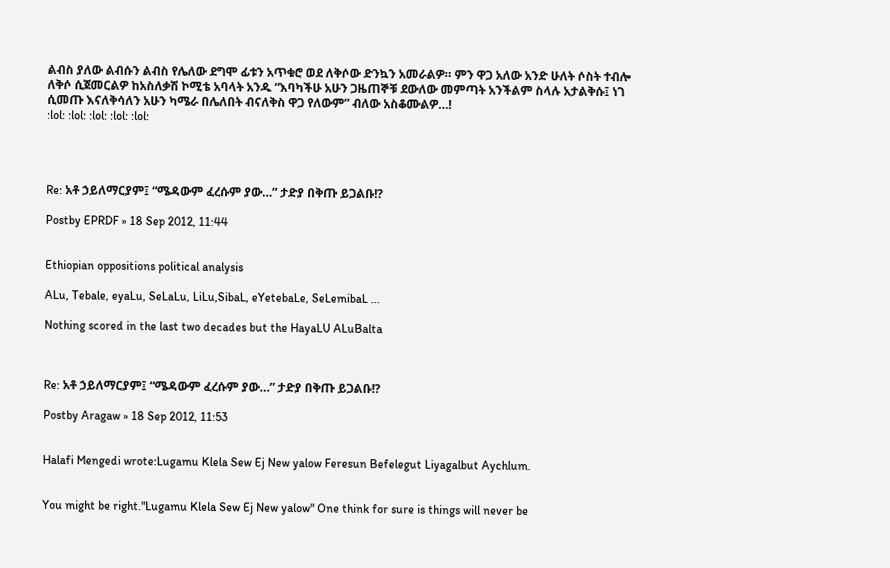ልብስ ያለው ልብሱን ልብስ የሌለው ደግሞ ፊቱን አጥቁሮ ወደ ለቅሶው ድንኳን አመራልዎ። ምን ዋጋ አለው አንድ ሁለት ሶስት ተብሎ ለቅሶ ሲጀመርልዎ ከአስለቃሽ ኮሚቴ አባላት አንዱ “እባካችሁ አሁን ጋዜጠኞቹ ደውለው መምጣት አንችልም ስላሉ አታልቅሱ፤ ነገ ሲመጡ እናለቅሳለን አሁን ካሜራ በሌለበት ብናለቅስ ዋጋ የለውም” ብለው አስቆሙልዎ…!
:lol: :lol: :lol: :lol: :lol:




Re: አቶ ኃይለማርያም፤ “ሜዳውም ፈረሱም ያው…” ታድያ በቅጡ ይጋልቡ!?

Postby EPRDF » 18 Sep 2012, 11:44


Ethiopian oppositions political analysis

ALu, Tebale, eyaLu, SeLaLu, LiLu,SibaL, eYetebaLe, SeLemibaL ...

Nothing scored in the last two decades but the HayaLU ALuBalta



Re: አቶ ኃይለማርያም፤ “ሜዳውም ፈረሱም ያው…” ታድያ በቅጡ ይጋልቡ!?

Postby Aragaw » 18 Sep 2012, 11:53


Halafi Mengedi wrote:Lugamu Klela Sew Ej New yalow Feresun Befelegut Liyagalbut Aychlum.


You might be right."Lugamu Klela Sew Ej New yalow" One think for sure is things will never be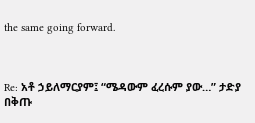the same going forward.



Re: አቶ ኃይለማርያም፤ “ሜዳውም ፈረሱም ያው…” ታድያ በቅጡ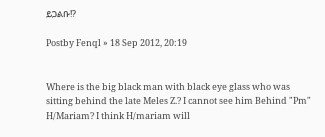ይጋልቡ!?

Postby Fenql » 18 Sep 2012, 20:19


Where is the big black man with black eye glass who was sitting behind the late Meles Z.? I cannot see him Behind "Pm" H/Mariam? I think H/mariam will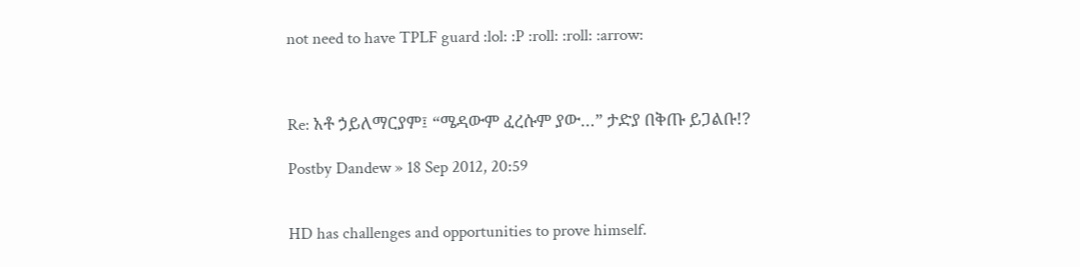not need to have TPLF guard :lol: :P :roll: :roll: :arrow:



Re: አቶ ኃይለማርያም፤ “ሜዳውም ፈረሱም ያው…” ታድያ በቅጡ ይጋልቡ!?

Postby Dandew » 18 Sep 2012, 20:59


HD has challenges and opportunities to prove himself.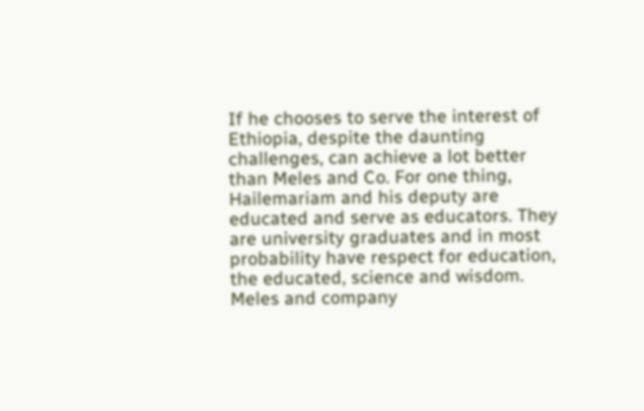If he chooses to serve the interest of Ethiopia, despite the daunting challenges, can achieve a lot better than Meles and Co. For one thing, Hailemariam and his deputy are educated and serve as educators. They are university graduates and in most probability have respect for education, the educated, science and wisdom. Meles and company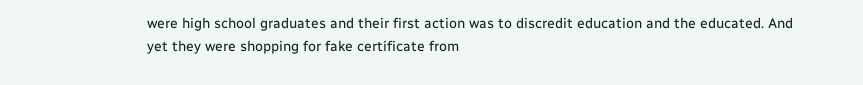were high school graduates and their first action was to discredit education and the educated. And yet they were shopping for fake certificate from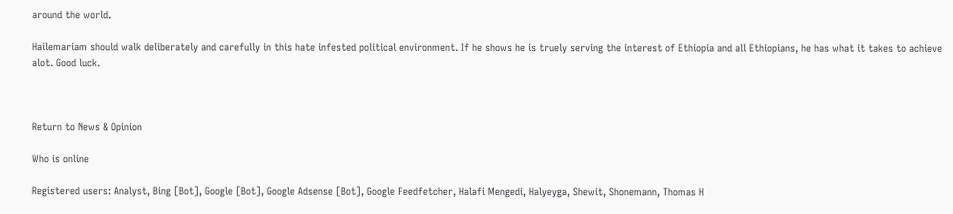around the world.

Hailemariam should walk deliberately and carefully in this hate infested political environment. If he shows he is truely serving the interest of Ethiopia and all Ethiopians, he has what it takes to achieve alot. Good luck.



Return to News & Opinion

Who is online

Registered users: Analyst, Bing [Bot], Google [Bot], Google Adsense [Bot], Google Feedfetcher, Halafi Mengedi, Halyeyga, Shewit, Shonemann, Thomas H